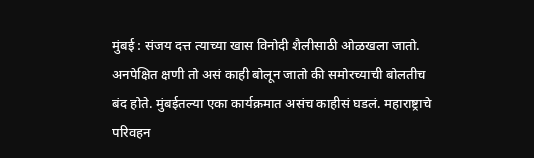मुंबई : संजय दत्त त्याच्या खास विनोदी शैलीसाठी ओळखला जातो. अनपेक्षित क्षणी तो असं काही बोलून जातो की समोरच्याची बोलतीच बंद होते. मुंबईतल्या एका कार्यक्रमात असंच काहीसं घडलं. महाराष्ट्राचे परिवहन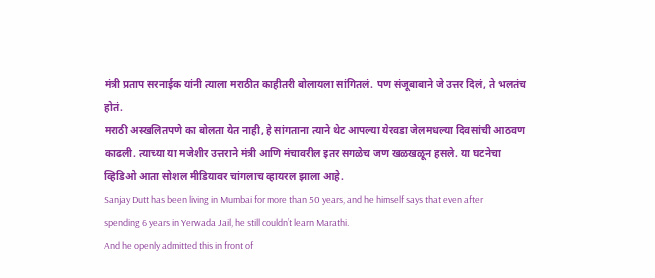मंत्री प्रताप सरनाईक यांनी त्याला मराठीत काहीतरी बोलायला सांगितलं. पण संजूबाबाने जे उत्तर दिलं, ते भलतंच होतं.
मराठी अस्खलितपणे का बोलता येत नाही, हे सांगताना त्याने थेट आपल्या येरवडा जेलमधल्या दिवसांची आठवण काढली. त्याच्या या मजेशीर उत्तराने मंत्री आणि मंचावरील इतर सगळेच जण खळखळून हसले. या घटनेचा व्हिडिओ आता सोशल मीडियावर चांगलाच व्हायरल झाला आहे.
Sanjay Dutt has been living in Mumbai for more than 50 years, and he himself says that even after spending 6 years in Yerwada Jail, he still couldn’t learn Marathi.
And he openly admitted this in front of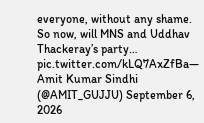everyone, without any shame. So now, will MNS and Uddhav Thackeray’s party… pic.twitter.com/kLQ7AxZfBa— Amit Kumar Sindhi (@AMIT_GUJJU) September 6, 2026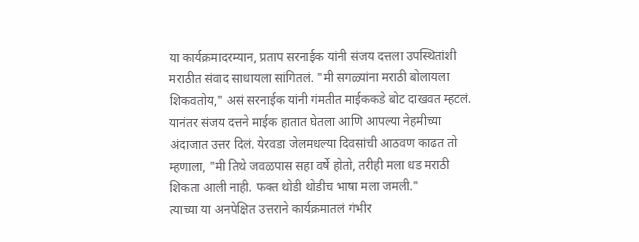या कार्यक्रमादरम्यान, प्रताप सरनाईक यांनी संजय दत्तला उपस्थितांशी मराठीत संवाद साधायला सांगितलं. "मी सगळ्यांना मराठी बोलायला शिकवतोय," असं सरनाईक यांनी गंमतीत माईककडे बोट दाखवत म्हटलं.
यानंतर संजय दत्तने माईक हातात घेतला आणि आपल्या नेहमीच्या अंदाजात उत्तर दिलं. येरवडा जेलमधल्या दिवसांची आठवण काढत तो म्हणाला, "मी तिथे जवळपास सहा वर्षे होतो, तरीही मला धड मराठी शिकता आली नाही. फक्त थोडी थोडीच भाषा मला जमली."
त्याच्या या अनपेक्षित उत्तराने कार्यक्रमातलं गंभीर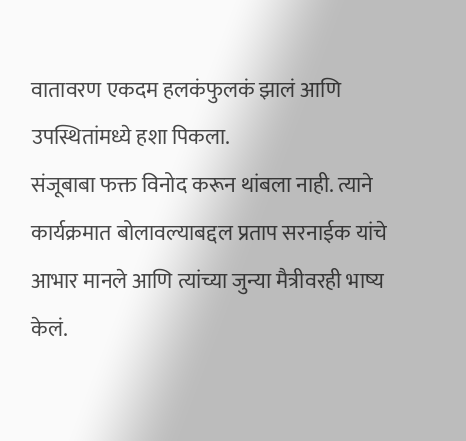वातावरण एकदम हलकंफुलकं झालं आणि उपस्थितांमध्ये हशा पिकला.
संजूबाबा फक्त विनोद करून थांबला नाही. त्याने कार्यक्रमात बोलावल्याबद्दल प्रताप सरनाईक यांचे आभार मानले आणि त्यांच्या जुन्या मैत्रीवरही भाष्य केलं.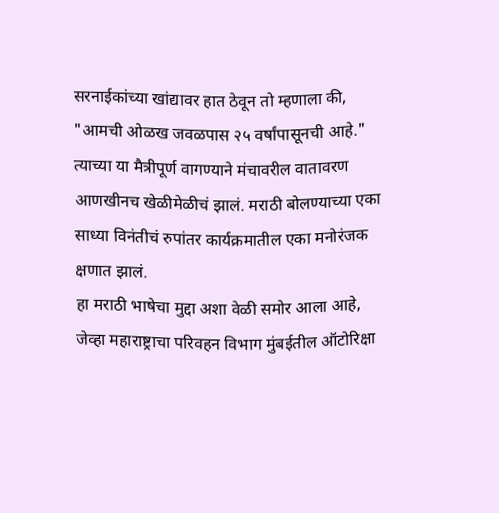सरनाईकांच्या खांद्यावर हात ठेवून तो म्हणाला की, "आमची ओळख जवळपास २५ वर्षांपासूनची आहे."
त्याच्या या मैत्रीपूर्ण वागण्याने मंचावरील वातावरण आणखीनच खेळीमेळीचं झालं. मराठी बोलण्याच्या एका साध्या विनंतीचं रुपांतर कार्यक्रमातील एका मनोरंजक क्षणात झालं.
हा मराठी भाषेचा मुद्दा अशा वेळी समोर आला आहे, जेव्हा महाराष्ट्राचा परिवहन विभाग मुंबईतील ऑटोरिक्षा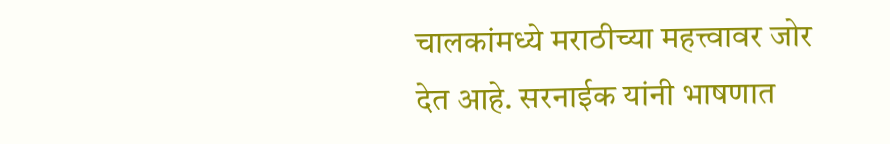चालकांमध्ये मराठीच्या महत्त्वावर जोर देत आहे. सरनाईक यांनी भाषणात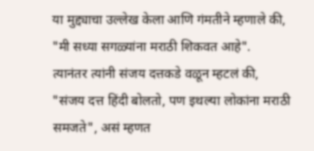या मुद्द्याचा उल्लेख केला आणि गंमतीने म्हणाले की, "मी सध्या सगळ्यांना मराठी शिकवत आहे".
त्यानंतर त्यांनी संजय दत्तकडे वळून म्हटलं की, "संजय दत्त हिंदी बोलतो, पण इथल्या लोकांना मराठी समजते", असं म्हणत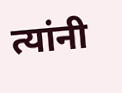त्यांनी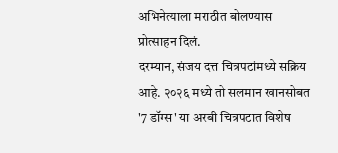अभिनेत्याला मराठीत बोलण्यास प्रोत्साहन दिलं.
दरम्यान, संजय दत्त चित्रपटांमध्ये सक्रिय आहे. २०२६ मध्ये तो सलमान खानसोबत '7 डॉग्स' या अरबी चित्रपटात विशेष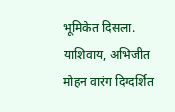भूमिकेत दिसला. याशिवाय, अभिजीत मोहन वारंग दिग्दर्शित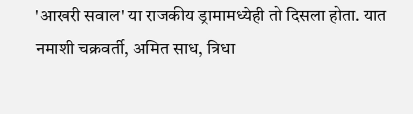'आखरी सवाल' या राजकीय ड्रामामध्येही तो दिसला होता. यात नमाशी चक्रवर्ती, अमित साध, त्रिधा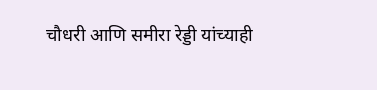चौधरी आणि समीरा रेड्डी यांच्याही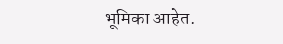भूमिका आहेत.